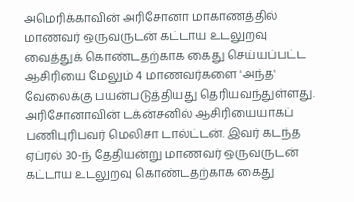அமெரிக்காவின் அரிசோனா மாகாணத்தில் மாணவர் ஒருவருடன் கட்டாய உடலுறவு வைத்துக் கொண்டதற்காக கைது செய்யப்பட்ட ஆசிரியை மேலும் 4 மாணவர்களை 'அந்த' வேலைக்கு பயன்படுத்தியது தெரியவந்துள்ளது.
அரிசோனாவின் டக்ன்சனில் ஆசிரியையாகப் பணிபுரிபவர் மெலிசா டால்ட்டன். இவர் கடந்த ஏப்ரல் 30-ந் தேதியன்று மாணவர் ஒருவருடன் கட்டாய உடலுறவு கொண்டதற்காக கைது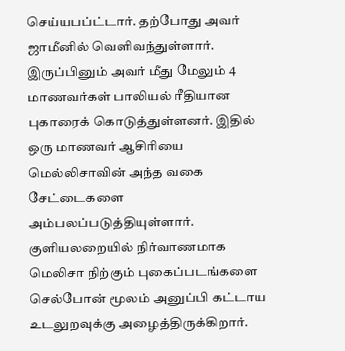செய்யபப்ட்டார். தற்போது அவர் ஜாமீனில் வெளிவந்துள்ளார்.
இருப்பினும் அவர் மீது மேலும் 4 மாணவர்கள் பாலியல் ரீதியான புகாரைக் கொடுத்துள்ளனர். இதில் ஒரு மாணவர் ஆசிரியை மெல்லிசாவின் அந்த வகை சேட்டைகளை அம்பலப்படுத்தியுள்ளார். குளியலறையில் நிர்வாணமாக மெலிசா நிற்கும் புகைப்படங்களை செல்போன் மூலம் அனுப்பி கட்டாய உடலுறவுக்கு அழைத்திருக்கிறார்.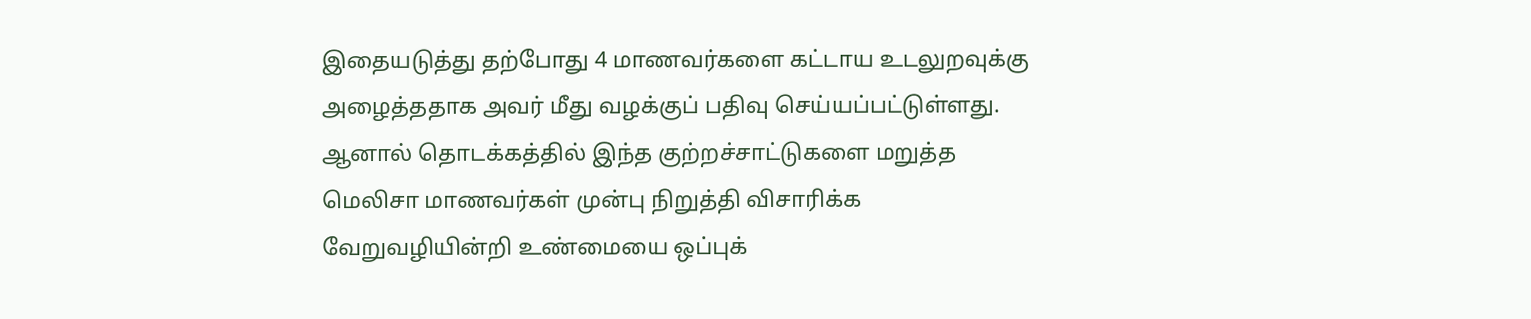இதையடுத்து தற்போது 4 மாணவர்களை கட்டாய உடலுறவுக்கு அழைத்ததாக அவர் மீது வழக்குப் பதிவு செய்யப்பட்டுள்ளது.
ஆனால் தொடக்கத்தில் இந்த குற்றச்சாட்டுகளை மறுத்த மெலிசா மாணவர்கள் முன்பு நிறுத்தி விசாரிக்க வேறுவழியின்றி உண்மையை ஒப்புக்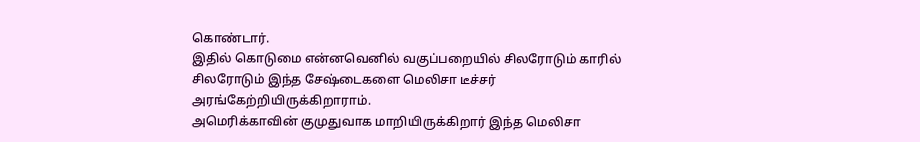கொண்டார்.
இதில் கொடுமை என்னவெனில் வகுப்பறையில் சிலரோடும் காரில் சிலரோடும் இந்த சேஷ்டைகளை மெலிசா டீச்சர் அரங்கேற்றியிருக்கிறாராம்.
அமெரிக்காவின் குமுதுவாக மாறியிருக்கிறார் இந்த மெலிசா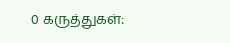0 கருத்துகள்: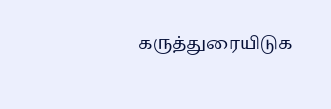கருத்துரையிடுக